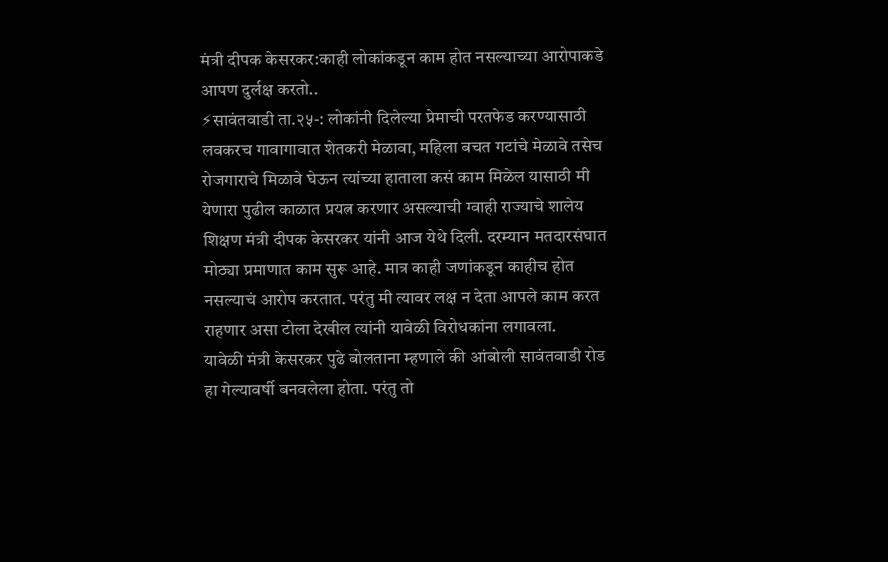मंत्री दीपक केसरकर:काही लोकांकडून काम होत नसल्याच्या आरोपाकडे आपण दुर्लक्ष करतो..
⚡सावंतवाडी ता.२५-: लोकांनी दिलेल्या प्रेमाची परतफेड करण्यासाठी लवकरच गावागावात शेतकरी मेळावा, महिला बचत गटांचे मेळावे तसेच रोजगाराचे मिळावे घेऊन त्यांच्या हाताला कसं काम मिळेल यासाठी मी येणारा पुढील काळात प्रयत्न करणार असल्याची ग्वाही राज्याचे शालेय शिक्षण मंत्री दीपक केसरकर यांनी आज येथे दिली. दरम्यान मतदारसंघात मोठ्या प्रमाणात काम सुरू आहे. मात्र काही जणांकडून काहीच होत नसल्याचं आरोप करतात. परंतु मी त्यावर लक्ष न देता आपले काम करत राहणार असा टोला देखील त्यांनी यावेळी विरोधकांना लगावला.
यावेळी मंत्री केसरकर पुढे बोलताना म्हणाले की आंबोली सावंतवाडी रोड हा गेल्यावर्षी बनवलेला होता. परंतु तो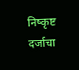निष्कृष्ट दर्जाचा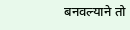बनवल्याने तो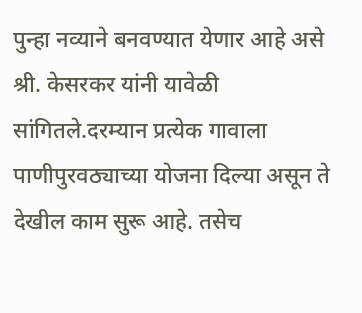पुन्हा नव्याने बनवण्यात येणार आहे असे श्री. केसरकर यांनी यावेळी सांगितले.दरम्यान प्रत्येक गावाला पाणीपुरवठ्याच्या योजना दिल्या असून ते देखील काम सुरू आहे. तसेच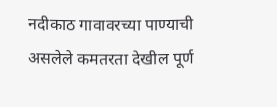नदीकाठ गावावरच्या पाण्याची असलेले कमतरता देखील पूर्ण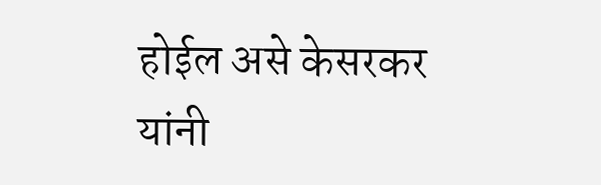होईल असे केसरकर यांनी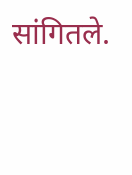सांगितले.